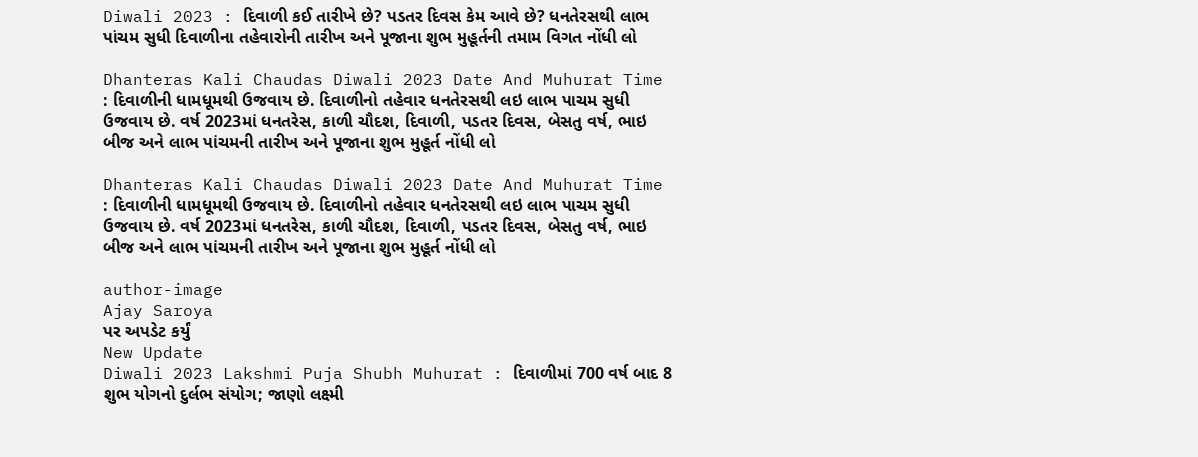Diwali 2023 : દિવાળી કઈ તારીખે છે? પડતર દિવસ કેમ આવે છે? ધનતેરસથી લાભ પાંચમ સુધી દિવાળીના તહેવારોની તારીખ અને પૂજાના શુભ મુહૂર્તની તમામ વિગત નોંધી લો

Dhanteras Kali Chaudas Diwali 2023 Date And Muhurat Time : દિવાળીની ધામધૂમથી ઉજવાય છે. દિવાળીનો તહેવાર ધનતેરસથી લઇ લાભ પાચમ સુધી ઉજવાય છે. વર્ષ 2023માં ધનતરેસ, કાળી ચૌદશ, દિવાળી, પડતર દિવસ, બેસતુ વર્ષ, ભાઇ બીજ અને લાભ પાંચમની તારીખ અને પૂજાના શુભ મુહૂર્ત નોંધી લો

Dhanteras Kali Chaudas Diwali 2023 Date And Muhurat Time : દિવાળીની ધામધૂમથી ઉજવાય છે. દિવાળીનો તહેવાર ધનતેરસથી લઇ લાભ પાચમ સુધી ઉજવાય છે. વર્ષ 2023માં ધનતરેસ, કાળી ચૌદશ, દિવાળી, પડતર દિવસ, બેસતુ વર્ષ, ભાઇ બીજ અને લાભ પાંચમની તારીખ અને પૂજાના શુભ મુહૂર્ત નોંધી લો

author-image
Ajay Saroya
પર અપડેટ કર્યું
New Update
Diwali 2023 Lakshmi Puja Shubh Muhurat : દિવાળીમાં 700 વર્ષ બાદ 8 શુભ યોગનો દુર્લભ સંયોગ; જાણો લક્ષ્મી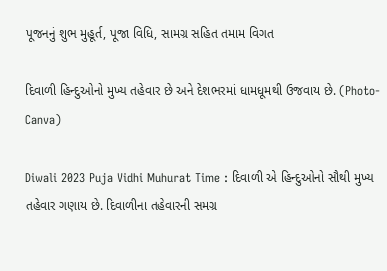પૂજનનું શુભ મુહૂર્ત, પૂજા વિધિ, સામગ્ર સહિત તમામ વિગત

દિવાળી હિન્દુઓનો મુખ્ય તહેવાર છે અને દેશભરમાં ધામધૂમથી ઉજવાય છે. (Photo- Canva)

Diwali 2023 Puja Vidhi Muhurat Time : દિવાળી એ હિન્દુઓનો સૌથી મુખ્ય તહેવાર ગણાય છે. દિવાળીના તહેવારની સમગ્ર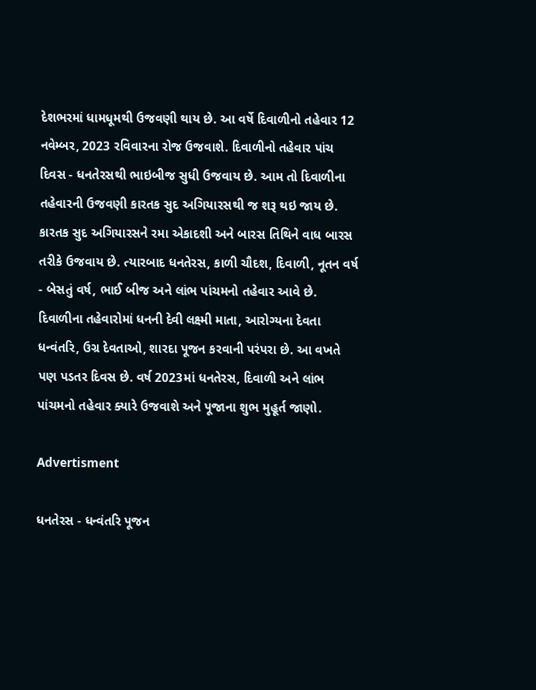દેશભરમાં ધામધૂમથી ઉજવણી થાય છે. આ વર્ષે દિવાળીનો તહેવાર 12 નવેમ્બર, 2023 રવિવારના રોજ ઉજવાશે. દિવાળીનો તહેવાર પાંચ દિવસ - ધનતેરસથી ભાઇબીજ સુધી ઉજવાય છે. આમ તો દિવાળીના તહેવારની ઉજવણી કારતક સુદ અગિયારસથી જ શરૂ થઇ જાય છે. કારતક સુદ અગિયારસને રમા એકાદશી અને બારસ તિથિને વાધ બારસ તરીકે ઉજવાય છે. ત્યારબાદ ધનતેરસ, કાળી ચૌદશ, દિવાળી, નૂતન વર્ષ - બેસતું વર્ષ, ભાઈ બીજ અને લાંભ પાંચમનો તહેવાર આવે છે. દિવાળીના તહેવારોમાં ધનની દેવી લક્ષ્મી માતા, આરોગ્યના દેવતા ધન્વંતરિ, ઉગ્ર દેવતાઓ, શારદા પૂજન કરવાની પરંપરા છે. આ વખતે પણ પડતર દિવસ છે. વર્ષ 2023માં ધનતેરસ, દિવાળી અને લાંભ પાંચમનો તહેવાર ક્યારે ઉજવાશે અને પૂજાના શુભ મુહૂર્ત જાણો.

Advertisment

ધનતેરસ - ધન્વંતરિ પૂજન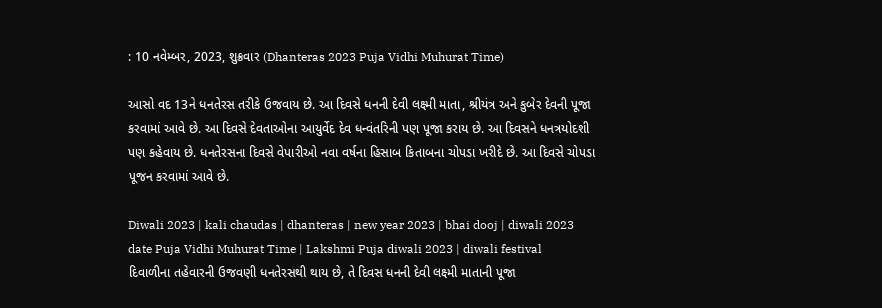: 10 નવેમ્બર, 2023, શુક્રવાર (Dhanteras 2023 Puja Vidhi Muhurat Time)

આસો વદ 13ને ધનતેરસ તરીકે ઉજવાય છે. આ દિવસે ધનની દેવી લક્ષ્મી માતા, શ્રીયંત્ર અને કુબેર દેવની પૂજા કરવામાં આવે છે. આ દિવસે દેવતાઓના આયુર્વેદ દેવ ધન્વંતરિની પણ પૂજા કરાય છે. આ દિવસને ધનત્રયોદશી પણ કહેવાય છે. ધનતેરસના દિવસે વેપારીઓ નવા વર્ષના હિસાબ કિતાબના ચોપડા ખરીદે છે. આ દિવસે ચોપડા પૂજન કરવામાં આવે છે.

Diwali 2023 | kali chaudas | dhanteras | new year 2023 | bhai dooj | diwali 2023 date Puja Vidhi Muhurat Time | Lakshmi Puja diwali 2023 | diwali festival
દિવાળીના તહેવારની ઉજવણી ધનતેરસથી થાય છે, તે દિવસ ધનની દેવી લક્ષ્મી માતાની પૂજા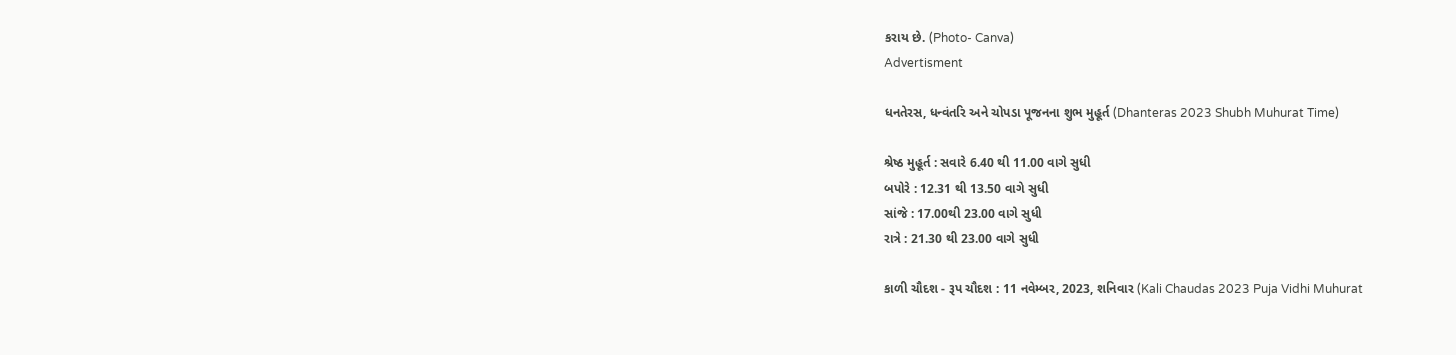કરાય છે. (Photo- Canva)
Advertisment

ધનતેરસ, ધન્વંતરિ અને ચોપડા પૂજનના શુભ મુહૂર્ત (Dhanteras 2023 Shubh Muhurat Time)

શ્રેષ્ઠ મુહૂર્ત : સવારે 6.40 થી 11.00 વાગે સુધી
બપોરે : 12.31 થી 13.50 વાગે સુધી
સાંજે : 17.00થી 23.00 વાગે સુધી
રાત્રે : 21.30 થી 23.00 વાગે સુધી

કાળી ચૌદશ - રૂપ ચૌદશ : 11 નવેમ્બર, 2023, શનિવાર (Kali Chaudas 2023 Puja Vidhi Muhurat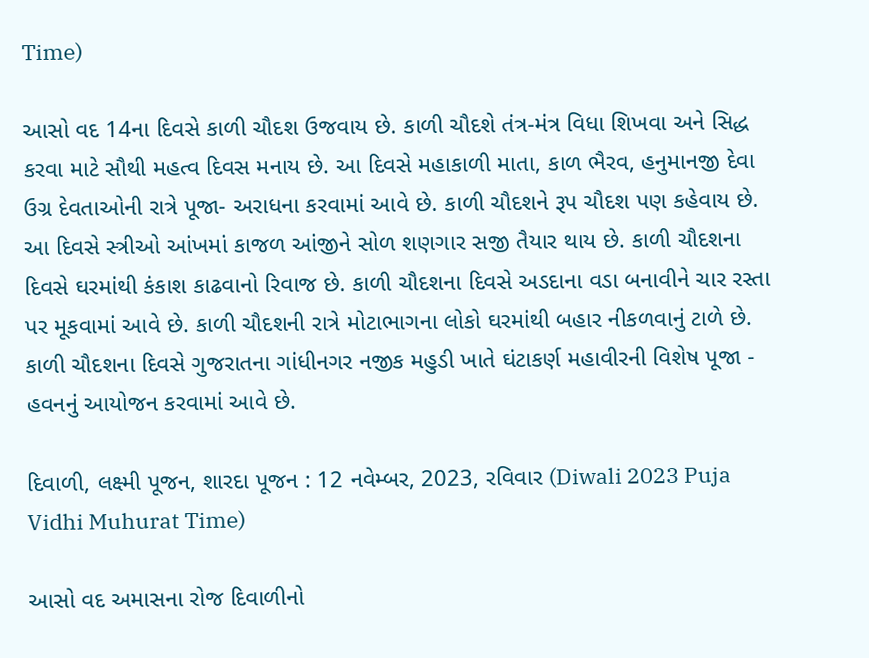Time)

આસો વદ 14ના દિવસે કાળી ચૌદશ ઉજવાય છે. કાળી ચૌદશે તંત્ર-મંત્ર વિધા શિખવા અને સિદ્ધ કરવા માટે સૌથી મહત્વ દિવસ મનાય છે. આ દિવસે મહાકાળી માતા, કાળ ભૈરવ, હનુમાનજી દેવા ઉગ્ર દેવતાઓની રાત્રે પૂજા- અરાધના કરવામાં આવે છે. કાળી ચૌદશને રૂપ ચૌદશ પણ કહેવાય છે. આ દિવસે સ્ત્રીઓ આંખમાં કાજળ આંજીને સોળ શણગાર સજી તૈયાર થાય છે. કાળી ચૌદશના દિવસે ઘરમાંથી કંકાશ કાઢવાનો રિવાજ છે. કાળી ચૌદશના દિવસે અડદાના વડા બનાવીને ચાર રસ્તા પર મૂકવામાં આવે છે. કાળી ચૌદશની રાત્રે મોટાભાગના લોકો ઘરમાંથી બહાર નીકળવાનું ટાળે છે. કાળી ચૌદશના દિવસે ગુજરાતના ગાંધીનગર નજીક મહુડી ખાતે ઘંટાકર્ણ મહાવીરની વિશેષ પૂજા - હવનનું આયોજન કરવામાં આવે છે.

દિવાળી, લક્ષ્મી પૂજન, શારદા પૂજન : 12 નવેમ્બર, 2023, રવિવાર (Diwali 2023 Puja Vidhi Muhurat Time)

આસો વદ અમાસના રોજ દિવાળીનો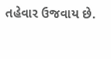તહેવાર ઉજવાય છે.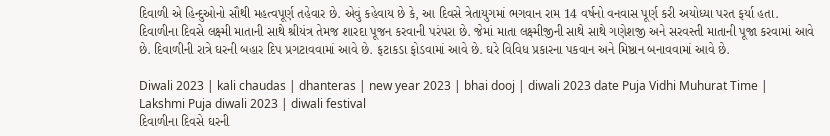દિવાળી એ હિન્દુઓનો સૌથી મહત્વપૂર્ણ તહેવાર છે. એવું કહેવાય છે કે, આ દિવસે ત્રેતાયુગમાં ભગવાન રામ 14 વર્ષનો વનવાસ પૂર્ણ કરી અયોધ્યા પરત ફર્યા હતા. દિવાળીના દિવસે લક્ષ્મી માતાની સાથે શ્રીયંત્ર તેમજ શારદા પૂજન કરવાની પરંપરા છે. જેમાં માતા લક્ષ્મીજીની સાથે સાથે ગણેશજી અને સરવસ્તી માતાની પૂજા કરવામાં આવે છે. દિવાળીની રાત્રે ઘરની બહાર દિપ પ્રગટાવવામાં આવે છે. ફટાકડા ફોડવામાં આવે છે. ઘરે વિવિધ પ્રકારના પકવાન અને મિષ્ઠાન બનાવવામાં આવે છે.

Diwali 2023 | kali chaudas | dhanteras | new year 2023 | bhai dooj | diwali 2023 date Puja Vidhi Muhurat Time | Lakshmi Puja diwali 2023 | diwali festival
દિવાળીના દિવસે ઘરની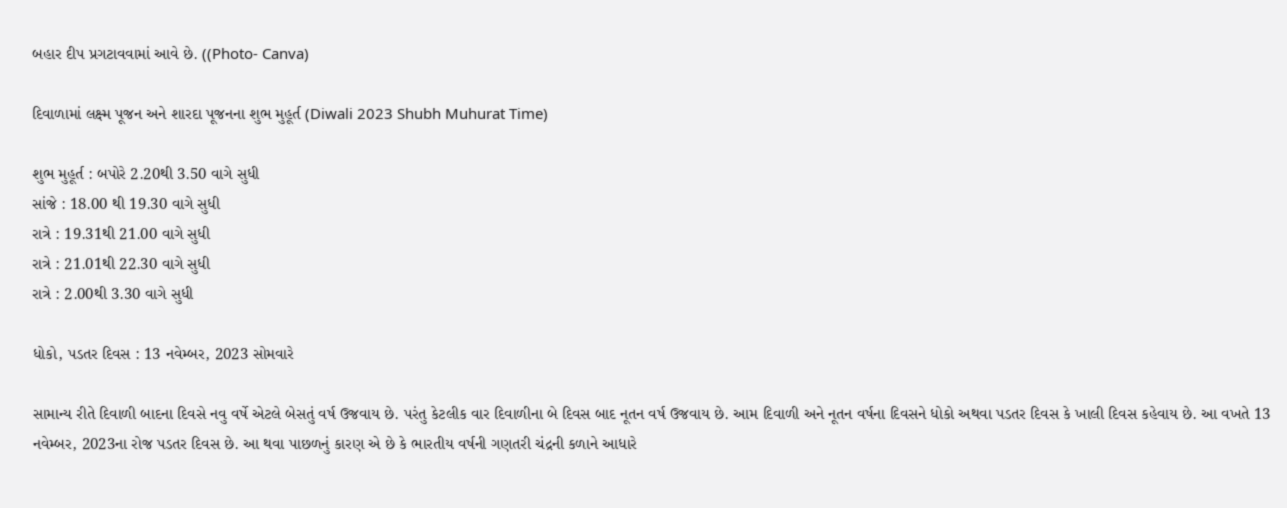બહાર દીપ પ્રગટાવવામાં આવે છે. ((Photo- Canva)

દિવાળામાં લક્ષ્મ પૂજન અને શારદા પૂજનના શુભ મુહૂર્ત (Diwali 2023 Shubh Muhurat Time)

શુભ મુહૂર્ત : બપોરે 2.20થી 3.50 વાગે સુધી
સાંજે : 18.00 થી 19.30 વાગે સુધી
રાત્રે : 19.31થી 21.00 વાગે સુધી
રાત્રે : 21.01થી 22.30 વાગે સુધી
રાત્રે : 2.00થી 3.30 વાગે સુધી

ધોકો, પડતર દિવસ : 13 નવેમ્બર, 2023 સોમવારે

સામાન્ય રીતે દિવાળી બાદના દિવસે નવુ વર્ષે એટલે બેસતું વર્ષ ઉજવાય છે. પરંતુ કેટલીક વાર દિવાળીના બે દિવસ બાદ નૂતન વર્ષ ઉજવાય છે. આમ દિવાળી અને નૂતન વર્ષના દિવસને ધોકો અથવા પડતર દિવસ કે ખાલી દિવસ કહેવાય છે. આ વખતે 13 નવેમ્બર, 2023ના રોજ પડતર દિવસ છે. આ થવા પાછળનું કારણ એ છે કે ભારતીય વર્ષની ગણતરી ચંદ્રની કળાને આધારે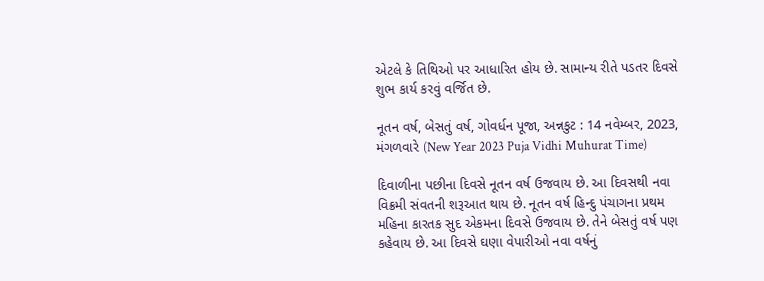એટલે કે તિથિઓ પર આધારિત હોય છે. સામાન્ય રીતે પડતર દિવસે શુભ કાર્ય કરવું વર્જિત છે.

નૂતન વર્ષ, બેસતું વર્ષ, ગોવર્ધન પૂજા, અન્નકુટ : 14 નવેમ્બર, 2023, મંગળવારે (New Year 2023 Puja Vidhi Muhurat Time)

દિવાળીના પછીના દિવસે નૂતન વર્ષ ઉજવાય છે. આ દિવસથી નવા વિક્રમી સંવતની શરૂઆત થાય છે. નૂતન વર્ષ હિન્દુ પંચાગના પ્રથમ મહિના કારતક સુદ એકમના દિવસે ઉજવાય છે. તેને બેસતું વર્ષ પણ કહેવાય છે. આ દિવસે ઘણા વેપારીઓ નવા વર્ષનું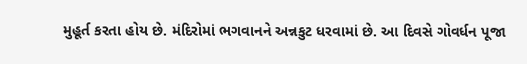મુહૂર્ત કરતા હોય છે. મંદિરોમાં ભગવાનને અન્નકુટ ધરવામાં છે. આ દિવસે ગોવર્ધન પૂજા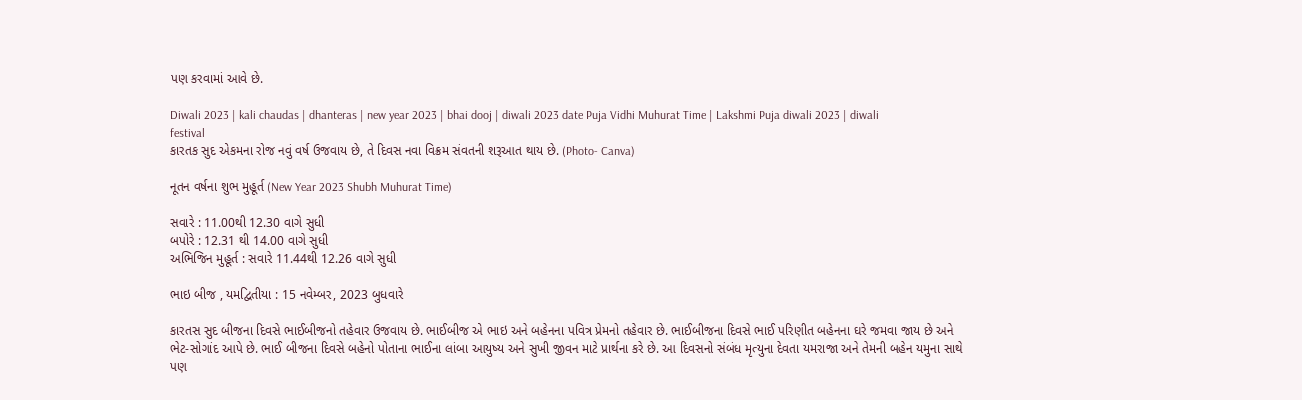પણ કરવામાં આવે છે.

Diwali 2023 | kali chaudas | dhanteras | new year 2023 | bhai dooj | diwali 2023 date Puja Vidhi Muhurat Time | Lakshmi Puja diwali 2023 | diwali festival
કારતક સુદ એકમના રોજ નવું વર્ષ ઉજવાય છે, તે દિવસ નવા વિક્રમ સંવતની શરૂઆત થાય છે. (Photo- Canva)

નૂતન વર્ષના શુભ મુહૂર્ત (New Year 2023 Shubh Muhurat Time)

સવારે : 11.00થી 12.30 વાગે સુધી
બપોરે : 12.31 થી 14.00 વાગે સુધી
અભિજિન મુહૂર્ત : સવારે 11.44થી 12.26 વાગે સુધી

ભાઇ બીજ , યમદ્વિતીયા : 15 નવેમ્બર, 2023 બુધવારે

કારતસ સુદ બીજના દિવસે ભાઈબીજનો તહેવાર ઉજવાય છે. ભાઈબીજ એ ભાઇ અને બહેનના પવિત્ર પ્રેમનો તહેવાર છે. ભાઈબીજના દિવસે ભાઈ પરિણીત બહેનના ઘરે જમવા જાય છે અને ભેટ-સોગાંદ આપે છે. ભાઈ બીજના દિવસે બહેનો પોતાના ભાઈના લાંબા આયુષ્ય અને સુખી જીવન માટે પ્રાર્થના કરે છે. આ દિવસનો સંબંધ મૃત્યુના દેવતા યમરાજા અને તેમની બહેન યમુના સાથે પણ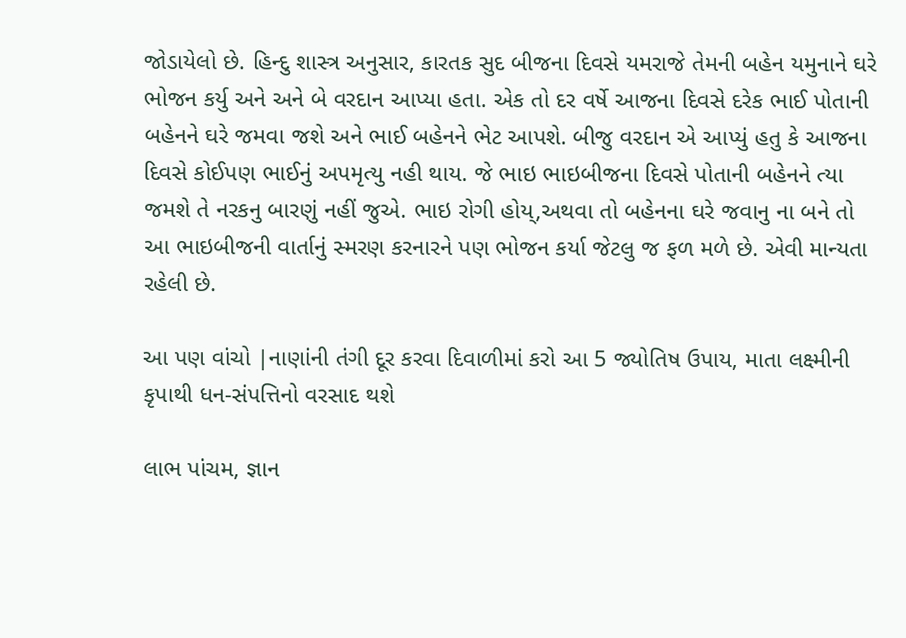જોડાયેલો છે. હિન્દુ શાસ્ત્ર અનુસાર, કારતક સુદ બીજના દિવસે યમરાજે તેમની બહેન યમુનાને ઘરે ભોજન કર્યુ અને અને બે વરદાન આપ્યા હતા. એક તો દર વર્ષે આજના દિવસે દરેક ભાઈ પોતાની બહેનને ઘરે જમવા જશે અને ભાઈ બહેનને ભેટ આપશે. બીજુ વરદાન એ આપ્યું હતુ કે આજના દિવસે કોઈપણ ભાઈનું અપમૃત્યુ નહી થાય. જે ભાઇ ભાઇબીજના દિવસે પોતાની બહેનને ત્યા જમશે તે નરકનુ બારણું નહીં જુએ. ભાઇ રોગી હોય્,અથવા તો બહેનના ઘરે જવાનુ ના બને તો આ ભાઇબીજની વાર્તાનું સ્મરણ કરનારને પણ ભોજન કર્યા જેટલુ જ ફળ મળે છે. એવી માન્યતા રહેલી છે.

આ પણ વાંચો |નાણાંની તંગી દૂર કરવા દિવાળીમાં કરો આ 5 જ્યોતિષ ઉપાય, માતા લક્ષ્મીની કૃપાથી ધન-સંપત્તિનો વરસાદ થશે

લાભ પાંચમ, જ્ઞાન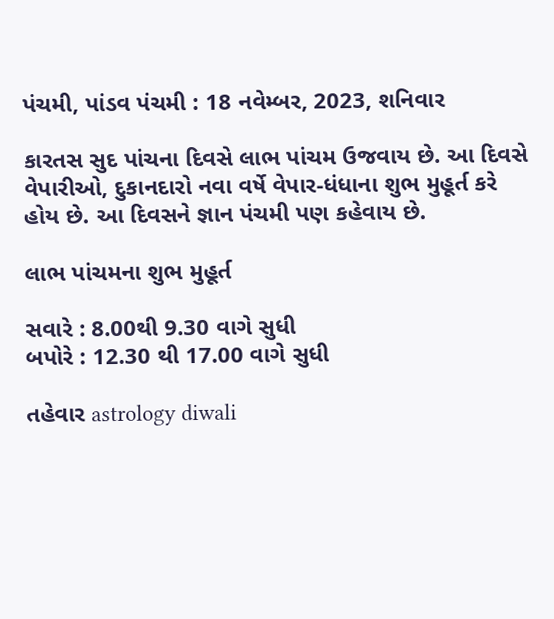પંચમી, પાંડવ પંચમી : 18 નવેમ્બર, 2023, શનિવાર

કારતસ સુદ પાંચના દિવસે લાભ પાંચમ ઉજવાય છે. આ દિવસે વેપારીઓ, દુકાનદારો નવા વર્ષે વેપાર-ધંધાના શુભ મુહૂર્ત કરે હોય છે. આ દિવસને જ્ઞાન પંચમી પણ કહેવાય છે.

લાભ પાંચમના શુભ મુહૂર્ત

સવારે : 8.00થી 9.30 વાગે સુધી
બપોરે : 12.30 થી 17.00 વાગે સુધી

તહેવાર astrology diwali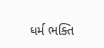ધર્મ ભક્તિ